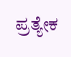ಪ್ರತ್ಯೇಕ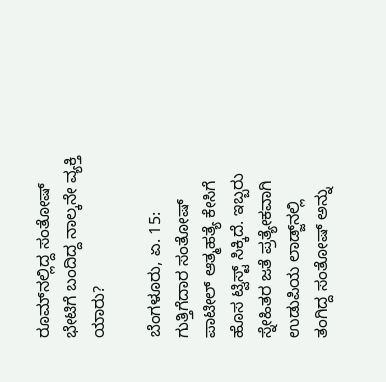ರೂಮ್‌ನಲ್ಲಿದ್ದ ಸಂತೋಷ್ ಭೇಟಿಗೆ ಬಂದಿದ್ದ ನಾಲ್ಕನೇ ವ್ಯಕ್ತಿ ಯಾರು?

ಬೆಂಗಳೂರು, ಏ. 15: ಗುತ್ತಿಗೆದಾರ ಸಂತೋಷ್ ಪಾಟೀಲ್ ಆತ್ಮಹತ್ಯೆ ಕೇಸಿಗೆ ಹೊಸ ಟ್ವಿಸ್ಟ್ ಸಿಕ್ಕಿದೆ. ಇಬ್ಬರು ಸ್ನೇಹಿತರ ಜತೆ ಪ್ರತ್ಯೇಕವಾಗಿ ಉಡುಪಿಯ ಲಾಡ್ಜ್‌ನಲ್ಲಿ ತಂಗಿದ್ದ ಸಂತೋಷ್ ಅನ್ನು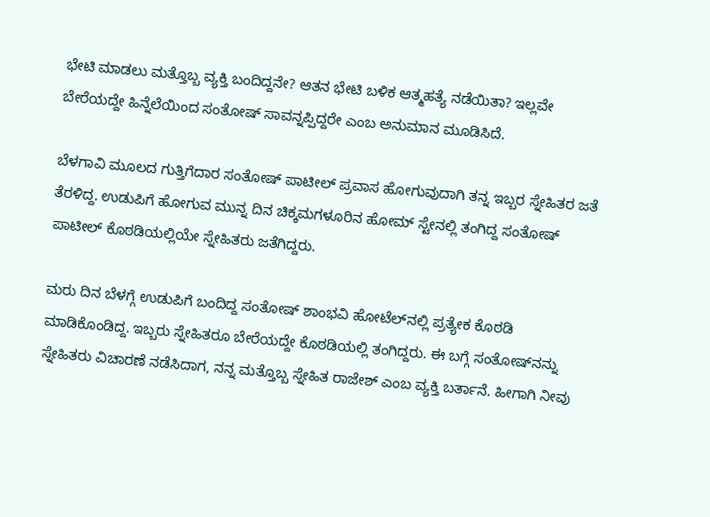ಭೇಟಿ ಮಾಡಲು ಮತ್ತೊಬ್ಬ ವ್ಯಕ್ತಿ ಬಂದಿದ್ದನೇ? ಆತನ ಭೇಟಿ ಬಳಿಕ ಆತ್ಮಹತ್ಯೆ ನಡೆಯಿತಾ? ಇಲ್ಲವೇ ಬೇರೆಯದ್ದೇ ಹಿನ್ನೆಲೆಯಿಂದ ಸಂತೋಷ್ ಸಾವನ್ನಪ್ಪಿದ್ದರೇ ಎಂಬ ಅನುಮಾನ ಮೂಡಿಸಿದೆ.

ಬೆಳಗಾವಿ ಮೂಲದ ಗುತ್ತಿಗೆದಾರ ಸಂತೋಷ್ ಪಾಟೀಲ್ ಪ್ರವಾಸ ಹೋಗುವುದಾಗಿ ತನ್ನ ಇಬ್ಬರ ಸ್ನೇಹಿತರ ಜತೆ ತೆರಳಿದ್ದ. ಉಡುಪಿಗೆ ಹೋಗುವ ಮುನ್ನ ದಿನ ಚಿಕ್ಕಮಗಳೂರಿನ ಹೋಮ್ ಸ್ಟೇನಲ್ಲಿ ತಂಗಿದ್ದ ಸಂತೋಷ್ ಪಾಟೀಲ್ ಕೊಠಡಿಯಲ್ಲಿಯೇ ಸ್ನೇಹಿತರು ಜತೆಗಿದ್ದರು.

ಮರು ದಿನ ಬೆಳಗ್ಗೆ ಉಡುಪಿಗೆ ಬಂದಿದ್ದ ಸಂತೋಷ್ ಶಾಂಭವಿ ಹೋಟೆಲ್‌ನಲ್ಲಿ ಪ್ರತ್ಯೇಕ ಕೊಠಡಿ ಮಾಡಿಕೊಂಡಿದ್ದ. ಇಬ್ಬರು ಸ್ನೇಹಿತರೂ ಬೇರೆಯದ್ದೇ ಕೊಠಡಿಯಲ್ಲಿ ತಂಗಿದ್ದರು. ಈ ಬಗ್ಗೆ ಸಂತೋಷ್‌ನನ್ನು ಸ್ನೇಹಿತರು ವಿಚಾರಣೆ ನಡೆಸಿದಾಗ, ನನ್ನ ಮತ್ತೊಬ್ಬ ಸ್ನೇಹಿತ ರಾಜೇಶ್ ಎಂಬ ವ್ಯಕ್ತಿ ಬರ್ತಾನೆ. ಹೀಗಾಗಿ ನೀವು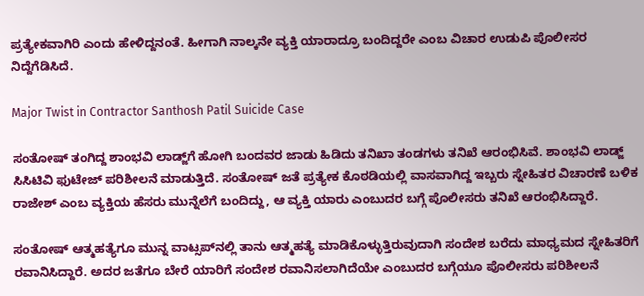ಪ್ರತ್ಯೇಕವಾಗಿರಿ ಎಂದು ಹೇಳಿದ್ದನಂತೆ. ಹೀಗಾಗಿ ನಾಲ್ಕನೇ ವ್ಯಕ್ತಿ ಯಾರಾದ್ರೂ ಬಂದಿದ್ದರೇ ಎಂಬ ವಿಚಾರ ಉಡುಪಿ ಪೊಲೀಸರ ನಿದ್ದೆಗೆಡಿಸಿದೆ.

Major Twist in Contractor Santhosh Patil Suicide Case

ಸಂತೋಷ್ ತಂಗಿದ್ದ ಶಾಂಭವಿ ಲಾಡ್ಜ್‌ಗೆ ಹೋಗಿ ಬಂದವರ ಜಾಡು ಹಿಡಿದು ತನಿಖಾ ತಂಡಗಳು ತನಿಖೆ ಆರಂಭಿಸಿವೆ. ಶಾಂಭವಿ ಲಾಡ್ಜ್ ಸಿಸಿಟಿವಿ ಫುಟೇಜ್ ಪರಿಶೀಲನೆ ಮಾಡುತ್ತಿದೆ. ಸಂತೋಷ್ ಜತೆ ಪ್ರತ್ಯೇಕ ಕೊಠಡಿಯಲ್ಲಿ ವಾಸವಾಗಿದ್ದ ಇಬ್ಬರು ಸ್ನೇಹಿತರ ವಿಚಾರಣೆ ಬಳಿಕ ರಾಜೇಶ್ ಎಂಬ ವ್ಯಕ್ತಿಯ ಹೆಸರು ಮುನ್ನೆಲೆಗೆ ಬಂದಿದ್ದು, ಆ ವ್ಯಕ್ತಿ ಯಾರು ಎಂಬುದರ ಬಗ್ಗೆ ಪೊಲೀಸರು ತನಿಖೆ ಆರಂಭಿಸಿದ್ದಾರೆ.

ಸಂತೋಷ್ ಆತ್ಮಹತ್ಯೆಗೂ ಮುನ್ನ ವಾಟ್ಸಪ್‌ನಲ್ಲಿ ತಾನು ಆತ್ಮಹತ್ಯೆ ಮಾಡಿಕೊಳ್ಳುತ್ತಿರುವುದಾಗಿ ಸಂದೇಶ ಬರೆದು ಮಾಧ್ಯಮದ ಸ್ನೇಹಿತರಿಗೆ ರವಾನಿಸಿದ್ದಾರೆ. ಅದರ ಜತೆಗೂ ಬೇರೆ ಯಾರಿಗೆ ಸಂದೇಶ ರವಾನಿಸಲಾಗಿದೆಯೇ ಎಂಬುದರ ಬಗ್ಗೆಯೂ ಪೊಲೀಸರು ಪರಿಶೀಲನೆ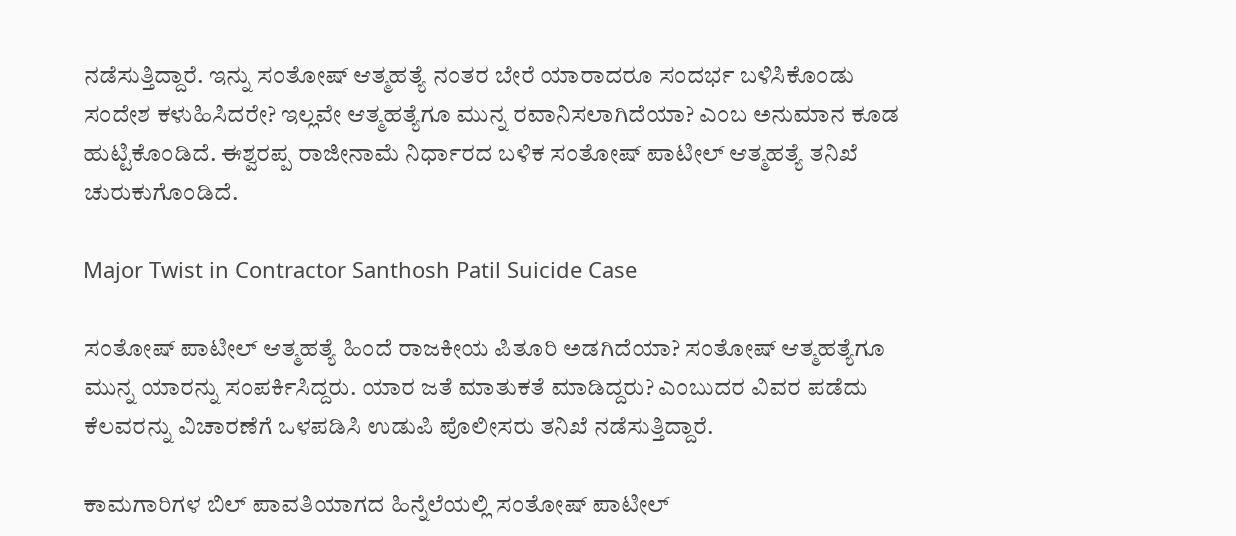ನಡೆಸುತ್ತಿದ್ದಾರೆ. ಇನ್ನು ಸಂತೋಷ್ ಆತ್ಮಹತ್ಯೆ ನಂತರ ಬೇರೆ ಯಾರಾದರೂ ಸಂದರ್ಭ ಬಳಿಸಿಕೊಂಡು ಸಂದೇಶ ಕಳುಹಿಸಿದರೇ? ಇಲ್ಲವೇ ಆತ್ಮಹತ್ಯೆಗೂ ಮುನ್ನ ರವಾನಿಸಲಾಗಿದೆಯಾ? ಎಂಬ ಅನುಮಾನ ಕೂಡ ಹುಟ್ಟಿಕೊಂಡಿದೆ. ಈಶ್ವರಪ್ಪ ರಾಜೀನಾಮೆ ನಿರ್ಧಾರದ ಬಳಿಕ ಸಂತೋಷ್ ಪಾಟೀಲ್ ಆತ್ಮಹತ್ಯೆ ತನಿಖೆ ಚುರುಕುಗೊಂಡಿದೆ.

Major Twist in Contractor Santhosh Patil Suicide Case

ಸಂತೋಷ್ ಪಾಟೀಲ್ ಆತ್ಮಹತ್ಯೆ ಹಿಂದೆ ರಾಜಕೀಯ ಪಿತೂರಿ ಅಡಗಿದೆಯಾ? ಸಂತೋಷ್ ಆತ್ಮಹತ್ಯೆಗೂ ಮುನ್ನ ಯಾರನ್ನು ಸಂಪರ್ಕಿಸಿದ್ದರು. ಯಾರ ಜತೆ ಮಾತುಕತೆ ಮಾಡಿದ್ದರು? ಎಂಬುದರ ವಿವರ ಪಡೆದು ಕೆಲವರನ್ನು ವಿಚಾರಣೆಗೆ ಒಳಪಡಿಸಿ ಉಡುಪಿ ಪೊಲೀಸರು ತನಿಖೆ ನಡೆಸುತ್ತಿದ್ದಾರೆ.

ಕಾಮಗಾರಿಗಳ ಬಿಲ್ ಪಾವತಿಯಾಗದ ಹಿನ್ನೆಲೆಯಲ್ಲಿ ಸಂತೋಷ್ ಪಾಟೀಲ್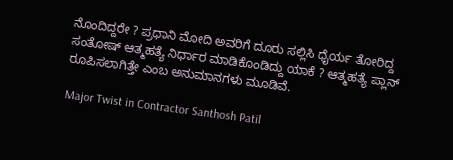ನೊಂದಿದ್ದರೇ ? ಪ್ರಧಾನಿ ಮೋದಿ ಅವರಿಗೆ ದೂರು ಸಲ್ಲಿಸಿ ಧೈರ್ಯ ತೋರಿದ್ದ ಸಂತೋಷ್ ಆತ್ಮಹತ್ಯೆ ನಿರ್ಧಾರ ಮಾಡಿಕೊಂಡಿದ್ದು ಯಾಕೆ ? ಆತ್ಮಹತ್ಯೆ ಪ್ಲಾನ್ ರೂಪಿಸಲಾಗಿತ್ತೇ ಎಂಬ ಅನುಮಾನಗಳು ಮೂಡಿವೆ.

Major Twist in Contractor Santhosh Patil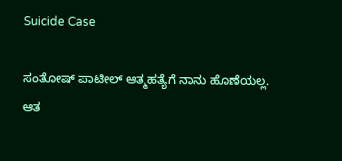Suicide Case

ಸಂತೋಷ್ ಪಾಟೀಲ್ ಆತ್ಮಹತ್ಯೆಗೆ ನಾನು ಹೊಣೆಯಲ್ಲ. ಆತ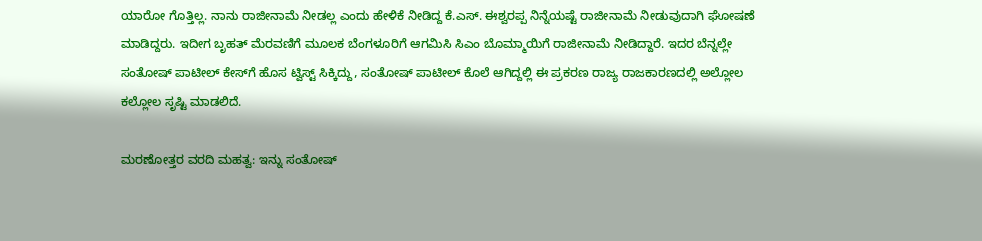ಯಾರೋ ಗೊತ್ತಿಲ್ಲ. ನಾನು ರಾಜೀನಾಮೆ ನೀಡಲ್ಲ ಎಂದು ಹೇಳಿಕೆ ನೀಡಿದ್ದ ಕೆ.ಎಸ್. ಈಶ್ವರಪ್ಪ ನಿನ್ನೆಯಷ್ಟೆ ರಾಜೀನಾಮೆ ನೀಡುವುದಾಗಿ ಘೋಷಣೆ ಮಾಡಿದ್ದರು. ಇದೀಗ ಬೃಹತ್ ಮೆರವಣಿಗೆ ಮೂಲಕ ಬೆಂಗಳೂರಿಗೆ ಆಗಮಿಸಿ ಸಿಎಂ ಬೊಮ್ಮಾಯಿಗೆ ರಾಜೀನಾಮೆ ನೀಡಿದ್ದಾರೆ. ಇದರ ಬೆನ್ನಲ್ಲೇ ಸಂತೋಷ್ ಪಾಟೀಲ್ ಕೇಸ್‌ಗೆ ಹೊಸ ಟ್ವಿಸ್ಟ್ ಸಿಕ್ಕಿದ್ದು, ಸಂತೋಷ್ ಪಾಟೀಲ್ ಕೊಲೆ ಆಗಿದ್ದಲ್ಲಿ ಈ ಪ್ರಕರಣ ರಾಜ್ಯ ರಾಜಕಾರಣದಲ್ಲಿ ಅಲ್ಲೋಲ ಕಲ್ಲೋಲ ಸೃಷ್ಟಿ ಮಾಡಲಿದೆ.

ಮರಣೋತ್ತರ ವರದಿ ಮಹತ್ವ: ಇನ್ನು ಸಂತೋಷ್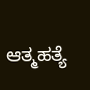ಆತ್ಮಹತ್ಯೆ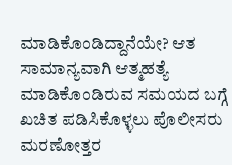ಮಾಡಿಕೊಂಡಿದ್ದಾನೆಯೇ? ಆತ ಸಾಮಾನ್ಯವಾಗಿ ಆತ್ಮಹತ್ಯೆ ಮಾಡಿಕೊಂಡಿರುವ ಸಮಯದ ಬಗ್ಗೆ ಖಚಿತ ಪಡಿಸಿಕೊಳ್ಳಲು ಪೊಲೀಸರು ಮರಣೋತ್ತರ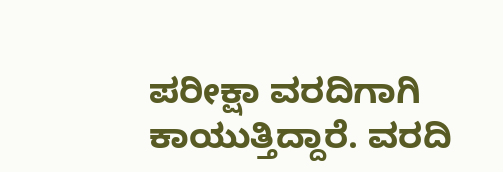ಪರೀಕ್ಷಾ ವರದಿಗಾಗಿ ಕಾಯುತ್ತಿದ್ದಾರೆ. ವರದಿ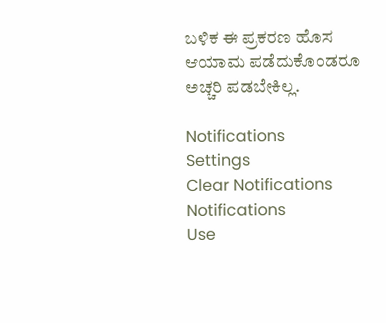ಬಳಿಕ ಈ ಪ್ರಕರಣ ಹೊಸ ಆಯಾಮ ಪಡೆದುಕೊಂಡರೂ ಅಚ್ಚರಿ ಪಡಬೇಕಿಲ್ಲ.

Notifications
Settings
Clear Notifications
Notifications
Use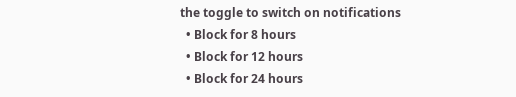the toggle to switch on notifications
  • Block for 8 hours
  • Block for 12 hours
  • Block for 24 hours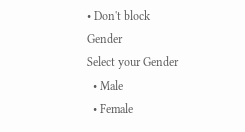• Don't block
Gender
Select your Gender
  • Male
  • Female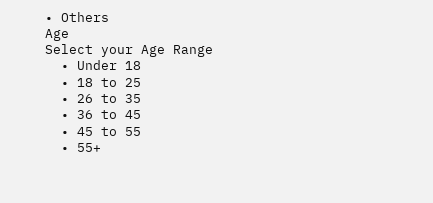• Others
Age
Select your Age Range
  • Under 18
  • 18 to 25
  • 26 to 35
  • 36 to 45
  • 45 to 55
  • 55+